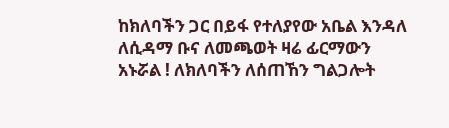ከክለባችን ጋር በይፋ የተለያየው አቤል እንዳለ ለሲዳማ ቡና ለመጫወት ዛሬ ፊርማውን አኑሯል ! ለክለባችን ለሰጠኸን ግልጋሎት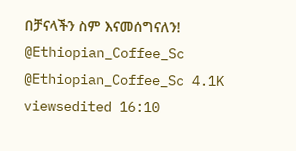በቻናላችን ስም እናመሰግናለን! @Ethiopian_Coffee_Sc @Ethiopian_Coffee_Sc 4.1K viewsedited 16:10